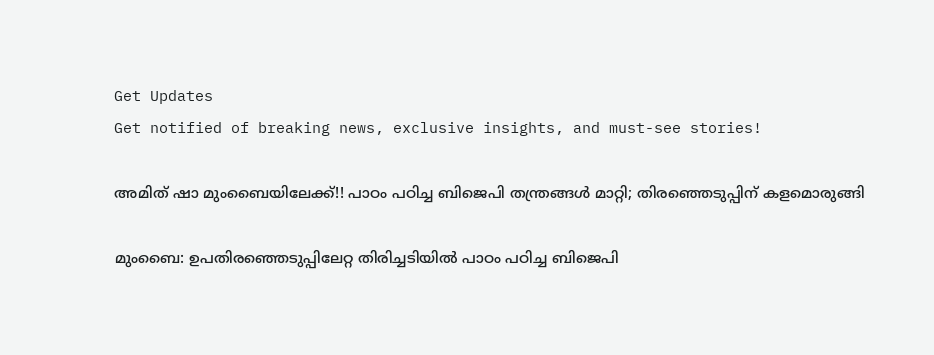Get Updates
Get notified of breaking news, exclusive insights, and must-see stories!

അമിത് ഷാ മുംബൈയിലേക്ക്!! പാഠം പഠിച്ച ബിജെപി തന്ത്രങ്ങള്‍ മാറ്റി; തിരഞ്ഞെടുപ്പിന് കളമൊരുങ്ങി

മുംബൈ: ഉപതിരഞ്ഞെടുപ്പിലേറ്റ തിരിച്ചടിയില്‍ പാഠം പഠിച്ച ബിജെപി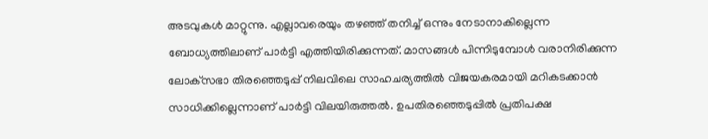അടവുകള്‍ മാറ്റുന്നു. എല്ലാവരെയും തഴഞ്ഞ് തനിച്ച് ഒന്നും നേടാനാകില്ലെന്ന ബോധ്യത്തിലാണ് പാര്‍ട്ടി എത്തിയിരിക്കുന്നത്. മാസങ്ങള്‍ പിന്നിടുമ്പോള്‍ വരാനിരിക്കുന്ന ലോക്‌സഭാ തിരഞ്ഞെടുപ്പ് നിലവിലെ സാഹചര്യത്തില്‍ വിജയകരമായി മറികടക്കാന്‍ സാധിക്കില്ലെന്നാണ് പാര്‍ട്ടി വിലയിരുത്തല്‍. ഉപതിരഞ്ഞെടുപ്പില്‍ പ്രതിപക്ഷ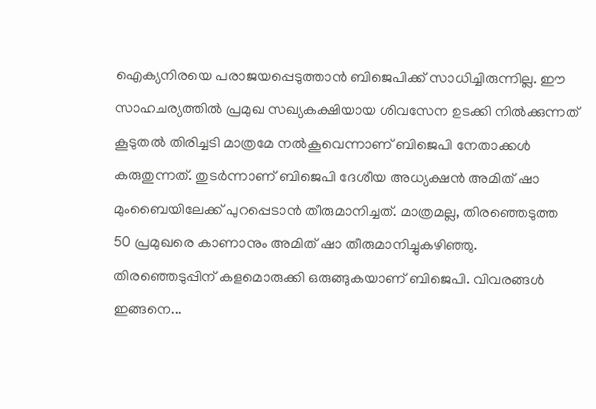ഐക്യനിരയെ പരാജയപ്പെടുത്താന്‍ ബിജെപിക്ക് സാധിച്ചിരുന്നില്ല. ഈ സാഹചര്യത്തില്‍ പ്രമുഖ സഖ്യകക്ഷിയായ ശിവസേന ഉടക്കി നില്‍ക്കുന്നത് കൂടുതല്‍ തിരിച്ചടി മാത്രമേ നല്‍കൂവെന്നാണ് ബിജെപി നേതാക്കള്‍ കരുതുന്നത്. തുടര്‍ന്നാണ് ബിജെപി ദേശീയ അധ്യക്ഷന്‍ അമിത് ഷാ മുംബൈയിലേക്ക് പുറപ്പെടാന്‍ തീരുമാനിച്ചത്. മാത്രമല്ല, തിരഞ്ഞെടുത്ത 50 പ്രമുഖരെ കാണാനും അമിത് ഷാ തീരുമാനിച്ചുകഴിഞ്ഞു. തിരഞ്ഞെടുപ്പിന് കളമൊരുക്കി ഒരുങ്ങുകയാണ് ബിജെപി. വിവരങ്ങള്‍ ഇങ്ങനെ...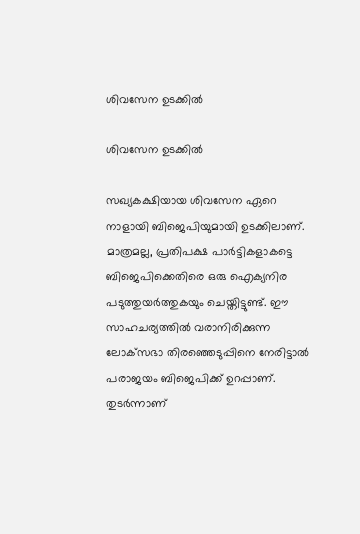ശിവസേന ഉടക്കില്‍

ശിവസേന ഉടക്കില്‍

സഖ്യകക്ഷിയായ ശിവസേന ഏറെ നാളായി ബിജെപിയുമായി ഉടക്കിലാണ്. മാത്രമല്ല, പ്രതിപക്ഷ പാര്‍ട്ടികളാകട്ടെ ബിജെപിക്കെതിരെ ഒരു ഐക്യനിര പടുത്തുയര്‍ത്തുകയും ചെയ്തിട്ടുണ്ട്. ഈ സാഹചര്യത്തില്‍ വരാനിരിക്കുന്ന ലോക്‌സഭാ തിരഞ്ഞെടുപ്പിനെ നേരിട്ടാല്‍ പരാജയം ബിജെപിക്ക് ഉറപ്പാണ്. തുടര്‍ന്നാണ്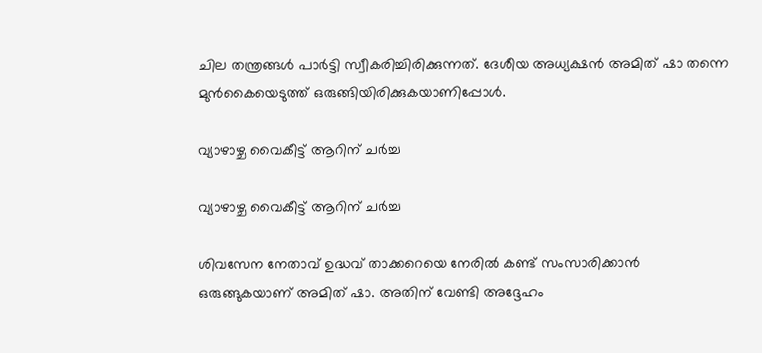ചില തന്ത്രങ്ങള്‍ പാര്‍ട്ടി സ്വീകരിച്ചിരിക്കുന്നത്. ദേശീയ അധ്യക്ഷന്‍ അമിത് ഷാ തന്നെ മുന്‍കൈയെടുത്ത് ഒരുങ്ങിയിരിക്കുകയാണിപ്പോള്‍.

വ്യാഴാഴ്ച വൈകീട്ട് ആറിന് ചര്‍ച്ച

വ്യാഴാഴ്ച വൈകീട്ട് ആറിന് ചര്‍ച്ച

ശിവസേന നേതാവ് ഉദ്ധവ് താക്കറെയെ നേരില്‍ കണ്ട് സംസാരിക്കാന്‍ ഒരുങ്ങുകയാണ് അമിത് ഷാ. അതിന് വേണ്ടി അദ്ദേഹം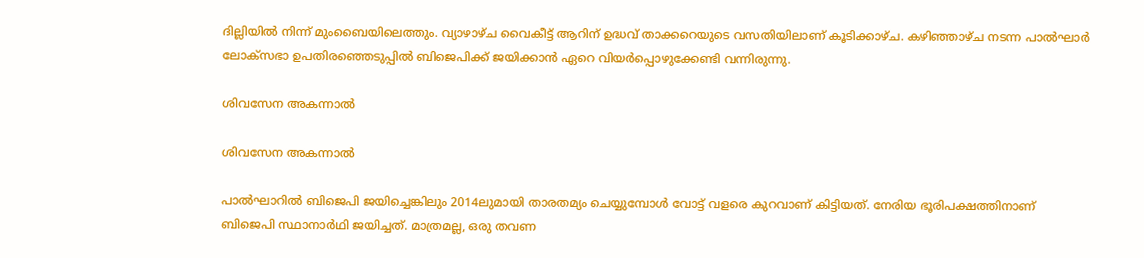ദില്ലിയില്‍ നിന്ന് മുംബൈയിലെത്തും. വ്യാഴാഴ്ച വൈകീട്ട് ആറിന് ഉദ്ധവ് താക്കറെയുടെ വസതിയിലാണ് കൂടിക്കാഴ്ച. കഴിഞ്ഞാഴ്ച നടന്ന പാല്‍ഘാര്‍ ലോക്‌സഭാ ഉപതിരഞ്ഞെടുപ്പില്‍ ബിജെപിക്ക് ജയിക്കാന്‍ ഏറെ വിയര്‍പ്പൊഴുക്കേണ്ടി വന്നിരുന്നു.

ശിവസേന അകന്നാല്‍

ശിവസേന അകന്നാല്‍

പാല്‍ഘാറില്‍ ബിജെപി ജയിച്ചെങ്കിലും 2014ലുമായി താരതമ്യം ചെയ്യുമ്പോള്‍ വോട്ട് വളരെ കുറവാണ് കിട്ടിയത്. നേരിയ ഭൂരിപക്ഷത്തിനാണ് ബിജെപി സ്ഥാനാര്‍ഥി ജയിച്ചത്. മാത്രമല്ല, ഒരു തവണ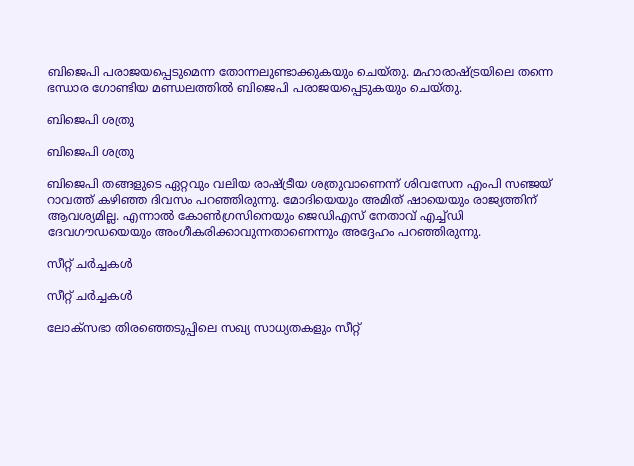ബിജെപി പരാജയപ്പെടുമെന്ന തോന്നലുണ്ടാക്കുകയും ചെയ്തു. മഹാരാഷ്ട്രയിലെ തന്നെ ഭന്ധാര ഗോണ്ടിയ മണ്ഡലത്തില്‍ ബിജെപി പരാജയപ്പെടുകയും ചെയ്തു.

ബിജെപി ശത്രു

ബിജെപി ശത്രു

ബിജെപി തങ്ങളുടെ ഏറ്റവും വലിയ രാഷ്ട്രീയ ശത്രുവാണെന്ന് ശിവസേന എംപി സഞ്ജയ് റാവത്ത് കഴിഞ്ഞ ദിവസം പറഞ്ഞിരുന്നു. മോദിയെയും അമിത് ഷായെയും രാജ്യത്തിന് ആവശ്യമില്ല. എന്നാല്‍ കോണ്‍ഗ്രസിനെയും ജെഡിഎസ് നേതാവ് എച്ച്ഡി ദേവഗൗഡയെയും അംഗീകരിക്കാവുന്നതാണെന്നും അദ്ദേഹം പറഞ്ഞിരുന്നു.

സീറ്റ് ചര്‍ച്ചകള്‍

സീറ്റ് ചര്‍ച്ചകള്‍

ലോക്‌സഭാ തിരഞ്ഞെടുപ്പിലെ സഖ്യ സാധ്യതകളും സീറ്റ്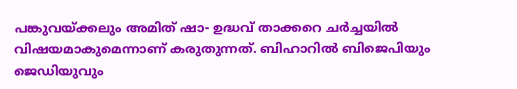പങ്കുവയ്ക്കലും അമിത് ഷാ- ഉദ്ധവ് താക്കറെ ചര്‍ച്ചയില്‍ വിഷയമാകുമെന്നാണ് കരുതുന്നത്. ബിഹാറില്‍ ബിജെപിയും ജെഡിയുവും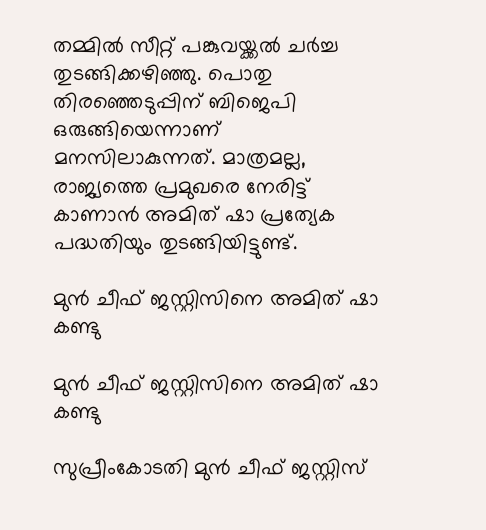തമ്മില്‍ സീറ്റ് പങ്കുവയ്ക്കല്‍ ചര്‍ച്ച തുടങ്ങിക്കഴിഞ്ഞു. പൊതു തിരഞ്ഞെടുപ്പിന് ബിജെപി ഒരുങ്ങിയെന്നാണ് മനസിലാകുന്നത്. മാത്രമല്ല, രാജ്യത്തെ പ്രമുഖരെ നേരിട്ട് കാണാന്‍ അമിത് ഷാ പ്രത്യേക പദ്ധതിയും തുടങ്ങിയിട്ടുണ്ട്.

മുന്‍ ചീഫ് ജസ്റ്റിസിനെ അമിത് ഷാ കണ്ടു

മുന്‍ ചീഫ് ജസ്റ്റിസിനെ അമിത് ഷാ കണ്ടു

സുപ്രീംകോടതി മുന്‍ ചീഫ് ജസ്റ്റിസ്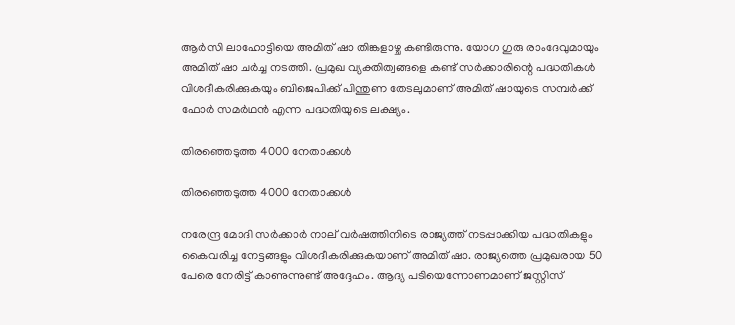ആര്‍സി ലാഹോട്ടിയെ അമിത് ഷാ തിങ്കളാഴ്ച കണ്ടിരുന്നു. യോഗ ഗുരു രാംദേവുമായും അമിത് ഷാ ചര്‍ച്ച നടത്തി. പ്രമുഖ വ്യക്തിത്വങ്ങളെ കണ്ട് സര്‍ക്കാരിന്റെ പദ്ധതികള്‍ വിശദീകരിക്കുകയും ബിജെപിക്ക് പിന്തുണ തേടലുമാണ് അമിത് ഷായുടെ സമ്പര്‍ക്ക് ഫോര്‍ സമര്‍ഥന്‍ എന്ന പദ്ധതിയുടെ ലക്ഷ്യം.

തിരഞ്ഞെടുത്ത 4000 നേതാക്കള്‍

തിരഞ്ഞെടുത്ത 4000 നേതാക്കള്‍

നരേന്ദ്ര മോദി സര്‍ക്കാര്‍ നാല് വര്‍ഷത്തിനിടെ രാജ്യത്ത് നടപ്പാക്കിയ പദ്ധതികളും കൈവരിച്ച നേട്ടങ്ങളും വിശദീകരിക്കുകയാണ് അമിത് ഷാ. രാജ്യത്തെ പ്രമുഖരായ 50 പേരെ നേരിട്ട് കാണുന്നുണ്ട് അദ്ദേഹം. ആദ്യ പടിയെന്നോണമാണ് ജസ്റ്റിസ്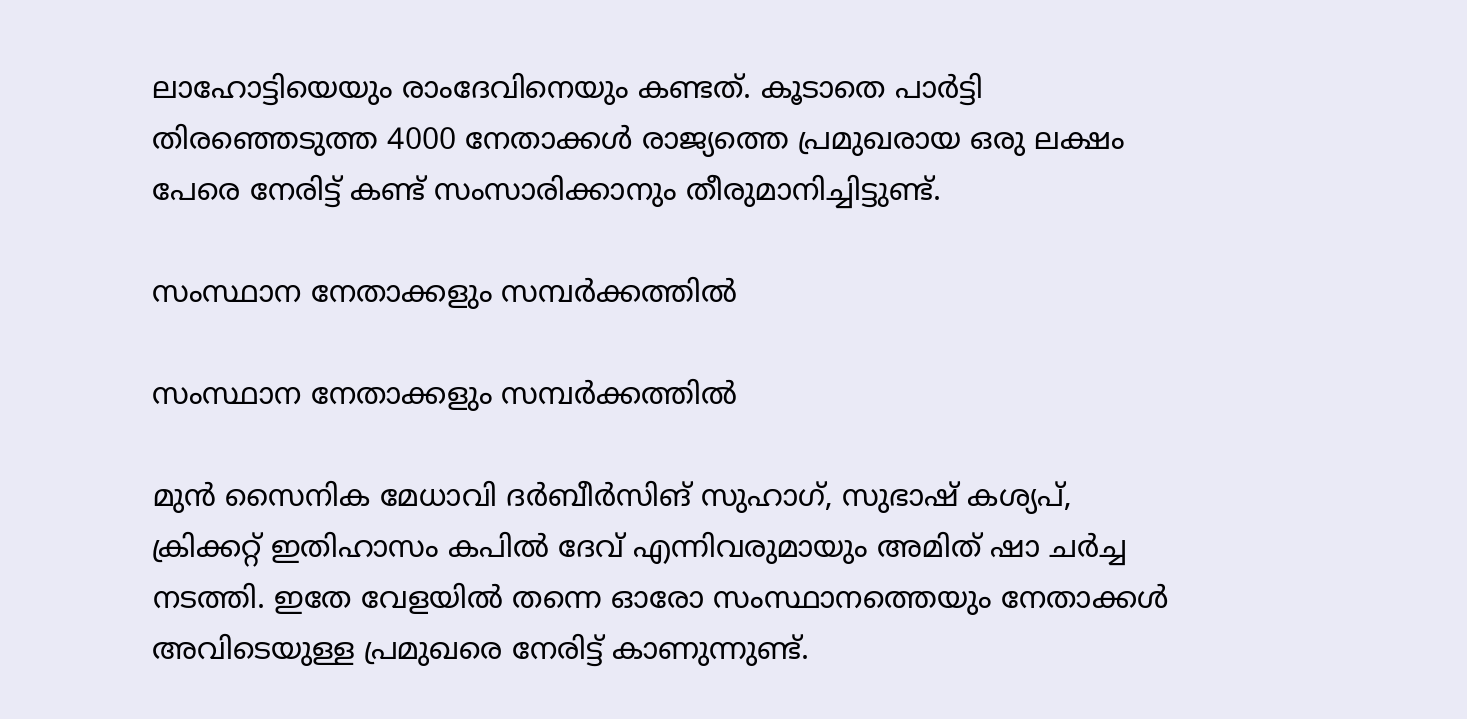ലാഹോട്ടിയെയും രാംദേവിനെയും കണ്ടത്. കൂടാതെ പാര്‍ട്ടി തിരഞ്ഞെടുത്ത 4000 നേതാക്കള്‍ രാജ്യത്തെ പ്രമുഖരായ ഒരു ലക്ഷം പേരെ നേരിട്ട് കണ്ട് സംസാരിക്കാനും തീരുമാനിച്ചിട്ടുണ്ട്.

സംസ്ഥാന നേതാക്കളും സമ്പര്‍ക്കത്തില്‍

സംസ്ഥാന നേതാക്കളും സമ്പര്‍ക്കത്തില്‍

മുന്‍ സൈനിക മേധാവി ദര്‍ബീര്‍സിങ് സുഹാഗ്, സുഭാഷ് കശ്യപ്, ക്രിക്കറ്റ് ഇതിഹാസം കപില്‍ ദേവ് എന്നിവരുമായും അമിത് ഷാ ചര്‍ച്ച നടത്തി. ഇതേ വേളയില്‍ തന്നെ ഓരോ സംസ്ഥാനത്തെയും നേതാക്കള്‍ അവിടെയുള്ള പ്രമുഖരെ നേരിട്ട് കാണുന്നുണ്ട്.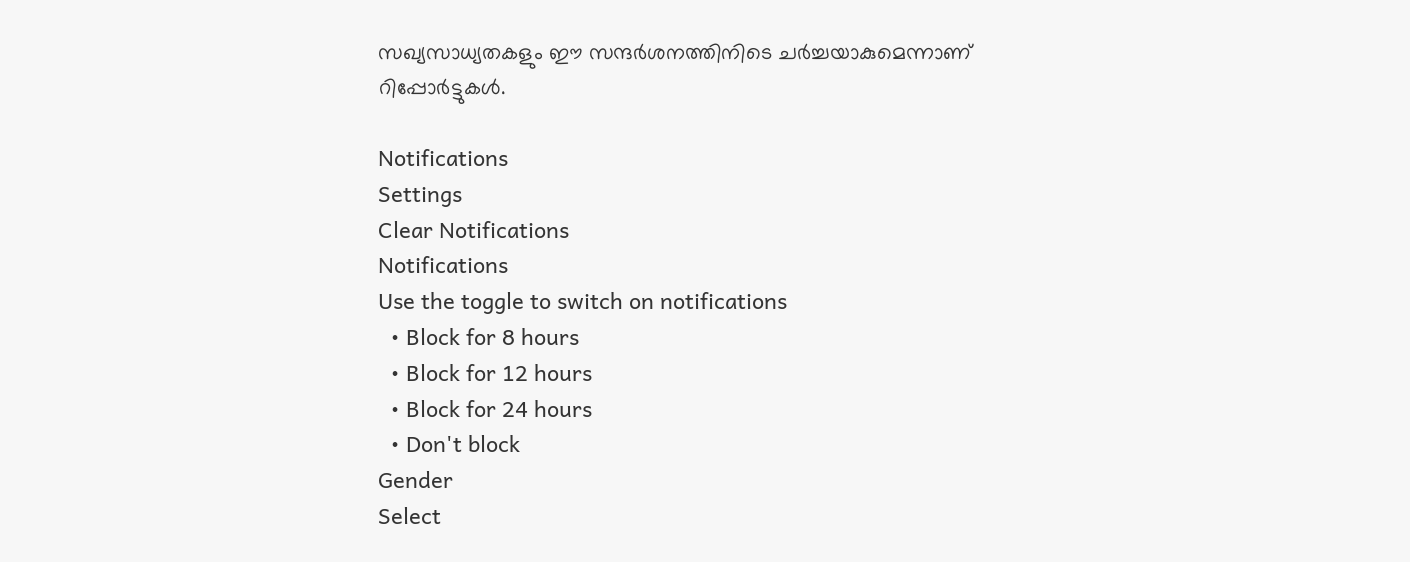സഖ്യസാധ്യതകളും ഈ സന്ദര്‍ശനത്തിനിടെ ചര്‍ച്ചയാകുമെന്നാണ് റിപ്പോര്‍ട്ടുകള്‍.

Notifications
Settings
Clear Notifications
Notifications
Use the toggle to switch on notifications
  • Block for 8 hours
  • Block for 12 hours
  • Block for 24 hours
  • Don't block
Gender
Select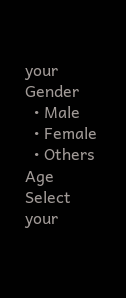your Gender
  • Male
  • Female
  • Others
Age
Select your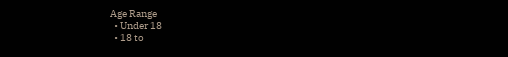Age Range
  • Under 18
  • 18 to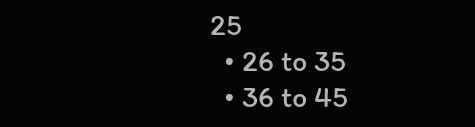25
  • 26 to 35
  • 36 to 45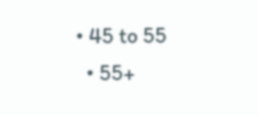• 45 to 55
  • 55+